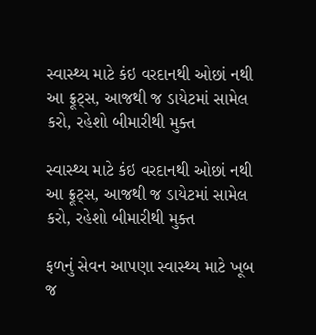સ્વાસ્થ્ય માટે કંઇ વરદાનથી ઓછાં નથી આ ફ્રૂટ્સ, આજથી જ ડાયેટમાં સામેલ કરો, રહેશો બીમારીથી મુક્ત

સ્વાસ્થ્ય માટે કંઇ વરદાનથી ઓછાં નથી આ ફ્રૂટ્સ, આજથી જ ડાયેટમાં સામેલ કરો, રહેશો બીમારીથી મુક્ત

ફળનું સેવન આપણા સ્વાસ્થ્ય માટે ખૂબ જ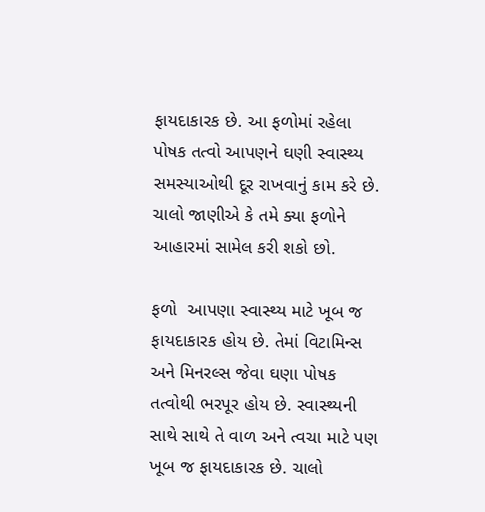ફાયદાકારક છે. આ ફળોમાં રહેલા પોષક તત્વો આપણને ઘણી સ્વાસ્થ્ય સમસ્યાઓથી દૂર રાખવાનું કામ કરે છે. ચાલો જાણીએ કે તમે ક્યા ફળોને આહારમાં સામેલ કરી શકો છો.

ફળો  આપણા સ્વાસ્થ્ય માટે ખૂબ જ ફાયદાકારક હોય છે. તેમાં વિટામિન્સ અને મિનરલ્સ જેવા ઘણા પોષક તત્વોથી ભરપૂર હોય છે. સ્વાસ્થ્યની સાથે સાથે તે વાળ અને ત્વચા માટે પણ ખૂબ જ ફાયદાકારક છે. ચાલો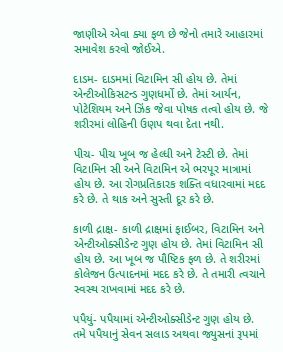જાણીએ એવા ક્યા ફળ છે જેનો તમારે આહારમાં સમાવેશ કરવો જોઈએ.

દાડમ- દાડમમાં વિટામિન સી હોય છે. તેમાં એન્ટીઓકિસટન્ડ ગુણધર્મો છે. તેમાં આર્યન, પોટેશિયમ અને ઝિંક જેવા પોષક તત્વો હોય છે. જે શરીરમાં લોહિની ઉણપ થવા દેતા નથી.

પીચ- પીચ ખૂબ જ હેલ્ધી અને ટેસ્ટી છે. તેમાં વિટામિન સી અને વિટામિન એ ભરપૂર માત્રામાં હોય છે. આ રોગપ્રતિકારક શક્તિ વધારવામાં મદદ કરે છે. તે થાક અને સુસ્તી દૂર કરે છે.

કાળી દ્રાક્ષ- કાળી દ્રાક્ષમાં ફાઈબર, વિટામિન અને એન્ટીઓક્સીડેન્ટ ગુણ હોય છે. તેમાં વિટામિન સી હોય છે. આ ખૂબ જ પૌષ્ટિક ફળ છે. તે શરીરમાં કોલેજન ઉત્પાદનમાં મદદ કરે છે. તે તમારી ત્વચાને સ્વસ્થ રાખવામાં મદદ કરે છે.

પપૈયું- પપૈયામાં એન્ટીઓક્સીડેન્ટ ગુણ હોય છે. તમે પપૈયાનું સેવન સલાડ અથવા જ્યુસનાં રૂપમાં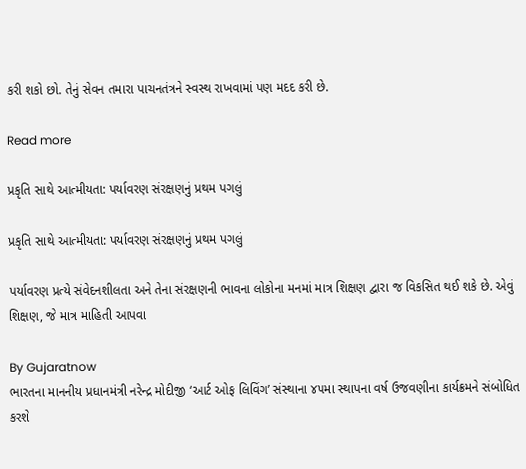કરી શકો છો. તેનું સેવન તમારા પાચનતંત્રને સ્વસ્થ રાખવામાં પણ મદદ કરી છે.

Read more

પ્રકૃતિ સાથે આત્મીયતા: પર્યાવરણ સંરક્ષણનું પ્રથમ પગલું

પ્રકૃતિ સાથે આત્મીયતા: પર્યાવરણ સંરક્ષણનું પ્રથમ પગલું

પર્યાવરણ પ્રત્યે સંવેદનશીલતા અને તેના સંરક્ષણની ભાવના લોકોના મનમાં માત્ર શિક્ષણ દ્વારા જ વિકસિત થઈ શકે છે. એવું શિક્ષણ, જે માત્ર માહિતી આપવા

By Gujaratnow
ભારતના માનનીય પ્રધાનમંત્રી નરેન્દ્ર મોદીજી ‘આર્ટ ઓફ લિવિંગ’ સંસ્થાના ૪૫મા સ્થાપના વર્ષ ઉજવણીના કાર્યક્રમને સંબોધિત કરશે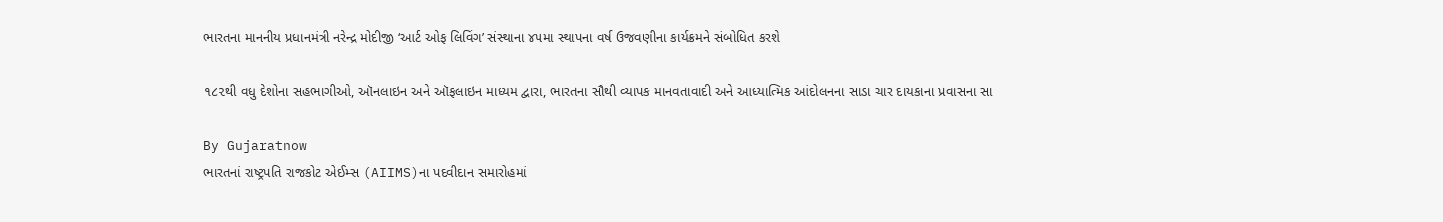ભારતના માનનીય પ્રધાનમંત્રી નરેન્દ્ર મોદીજી ‘આર્ટ ઓફ લિવિંગ’ સંસ્થાના ૪૫મા સ્થાપના વર્ષ ઉજવણીના કાર્યક્રમને સંબોધિત કરશે

૧૮૨થી વધુ દેશોના સહભાગીઓ, ઑનલાઇન અને ઑફલાઇન માધ્યમ દ્વારા, ભારતના સૌથી વ્યાપક માનવતાવાદી અને આધ્યાત્મિક આંદોલનના સાડા ચાર દાયકાના પ્રવાસના સા

By Gujaratnow
ભારતનાં રાષ્ટ્રપતિ રાજકોટ એઈમ્સ (AIIMS)ના પદવીદાન સમારોહમાં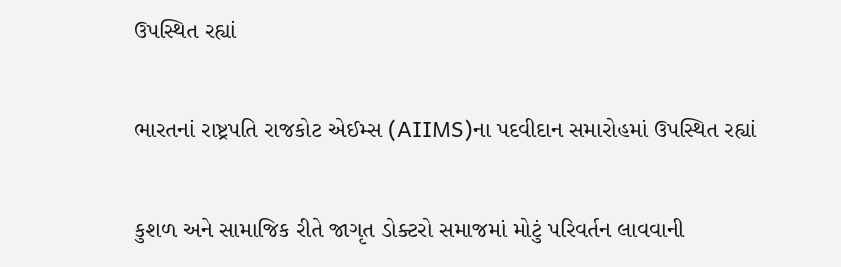ઉપસ્થિત રહ્યાં

ભારતનાં રાષ્ટ્રપતિ રાજકોટ એઈમ્સ (AIIMS)ના પદવીદાન સમારોહમાં ઉપસ્થિત રહ્યાં

કુશળ અને સામાજિક રીતે જાગૃત ડોક્ટરો સમાજમાં મોટું પરિવર્તન લાવવાની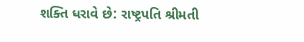શક્તિ ધરાવે છે: રાષ્ટ્રપતિ શ્રીમતી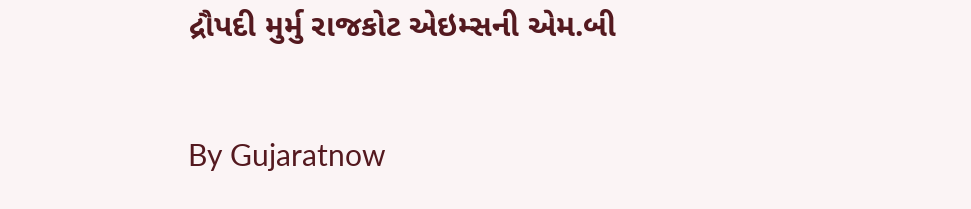દ્રૌપદી મુર્મુ રાજકોટ એઇમ્સની એમ.બી

By Gujaratnow